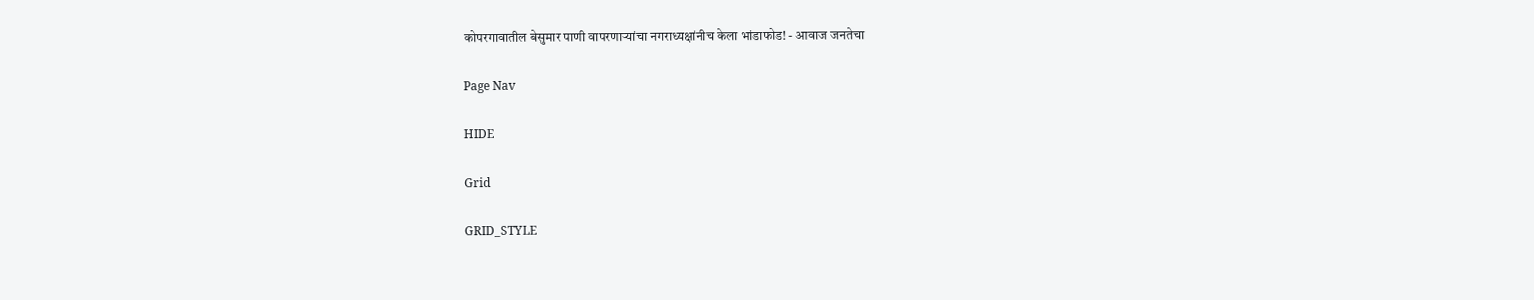कोपरगावातील बेसुमार पाणी वापरणाऱ्यांचा नगराध्यक्षांनीच केला भांडाफोड! - आवाज जनतेचा

Page Nav

HIDE

Grid

GRID_STYLE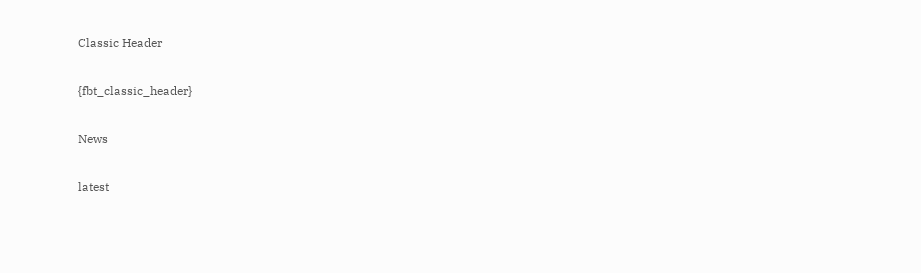Classic Header

{fbt_classic_header}

News

latest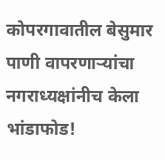कोपरगावातील बेसुमार पाणी वापरणाऱ्यांचा नगराध्यक्षांनीच केला भांडाफोड!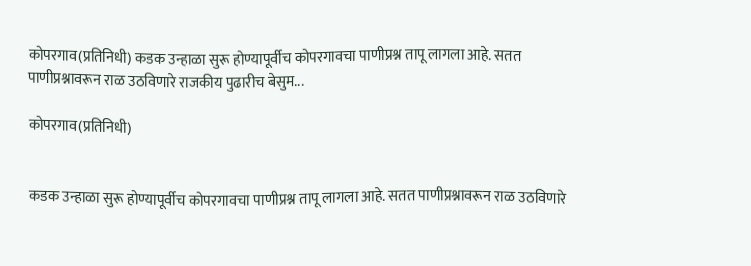कोपरगाव(प्रतिनिधी) कडक उन्हाळा सुरू होण्यापूर्वीच कोपरगावचा पाणीप्रश्न तापू लागला आहे. सतत पाणीप्रश्नावरून राळ उठविणारे राजकीय पुढारीच बेसुम...

कोपरगाव(प्रतिनिधी)


कडक उन्हाळा सुरू होण्यापूर्वीच कोपरगावचा पाणीप्रश्न तापू लागला आहे. सतत पाणीप्रश्नावरून राळ उठविणारे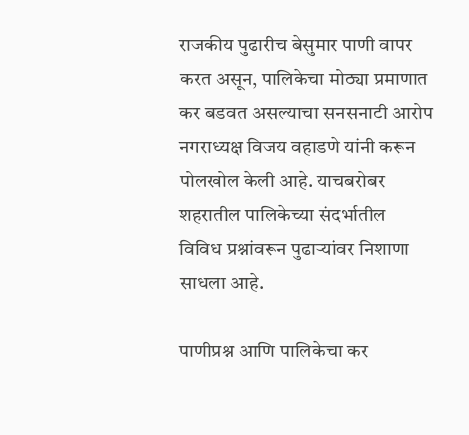राजकीय पुढारीच बेसुमार पाणी वापर करत असून, पालिकेचा मोठ्या प्रमाणात कर बडवत असल्याचा सनसनाटी आरोप नगराध्यक्ष विजय वहाडणे यांनी करून पोलखोल केली आहे. याचबरोबर शहरातील पालिकेच्या संदर्भातील विविध प्रश्नांवरून पुढाऱ्यांवर निशाणा साधला आहे.

पाणीप्रश्न आणि पालिकेचा कर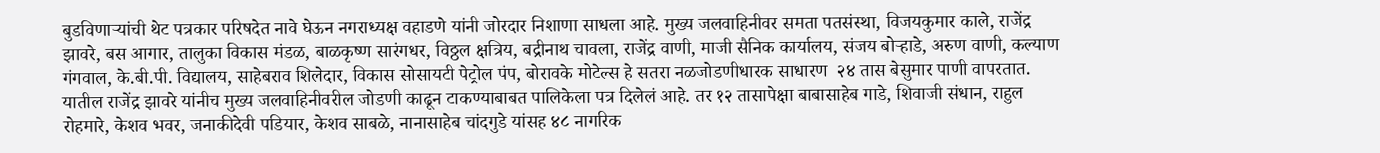बुडविणाऱ्यांची थेट पत्रकार परिषदेत नावे घेऊन नगराध्यक्ष वहाडणे यांनी जोरदार निशाणा साधला आहे. मुख्य जलवाहिनीवर समता पतसंस्था, विजयकुमार काले, राजेंद्र झावरे, बस आगार, तालुका विकास मंडळ, बाळकृष्ण सारंगधर, विठ्ठल क्षत्रिय, बद्रीनाथ चावला, राजेंद्र वाणी, माजी सैनिक कार्यालय, संजय बोऱ्हाडे, अरुण वाणी, कल्याण गंगवाल, के.बी.पी. विद्यालय, साहेबराव शिलेदार, विकास सोसायटी पेट्रोल पंप, बोरावके मोटेल्स हे सतरा नळजोडणीधारक साधारण  २४ तास बेसुमार पाणी वापरतात. यातील राजेंद्र झावरे यांनीच मुख्य जलवाहिनीवरील जोडणी काढून टाकण्याबाबत पालिकेला पत्र दिलेलं आहे. तर १२ तासापेक्षा बाबासाहेब गाडे, शिवाजी संधान, राहुल रोहमारे, केशव भवर, जनाकीदेवी पडियार, केशव साबळे, नानासाहेब चांदगुडे यांसह ४८ नागरिक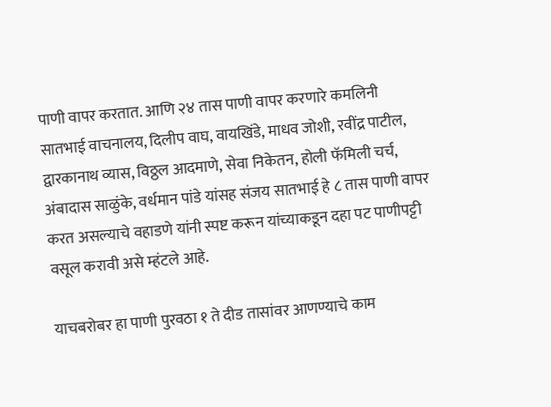पाणी वापर करतात. आणि २४ तास पाणी वापर करणारे कमलिनी सातभाई वाचनालय, दिलीप वाघ, वायखिंडे, माधव जोशी, रवींद्र पाटील, द्वारकानाथ व्यास, विठ्ठल आदमाणे, सेवा निकेतन, होली फॅमिली चर्च, अंबादास साळुंके, वर्धमान पांडे यांसह संजय सातभाई हे ८ तास पाणी वापर करत असल्याचे वहाडणे यांनी स्पष्ट करून यांच्याकडून दहा पट पाणीपट्टी वसूल करावी असे म्हंटले आहे.

याचबरोबर हा पाणी पुरवठा १ ते दीड तासांवर आणण्याचे काम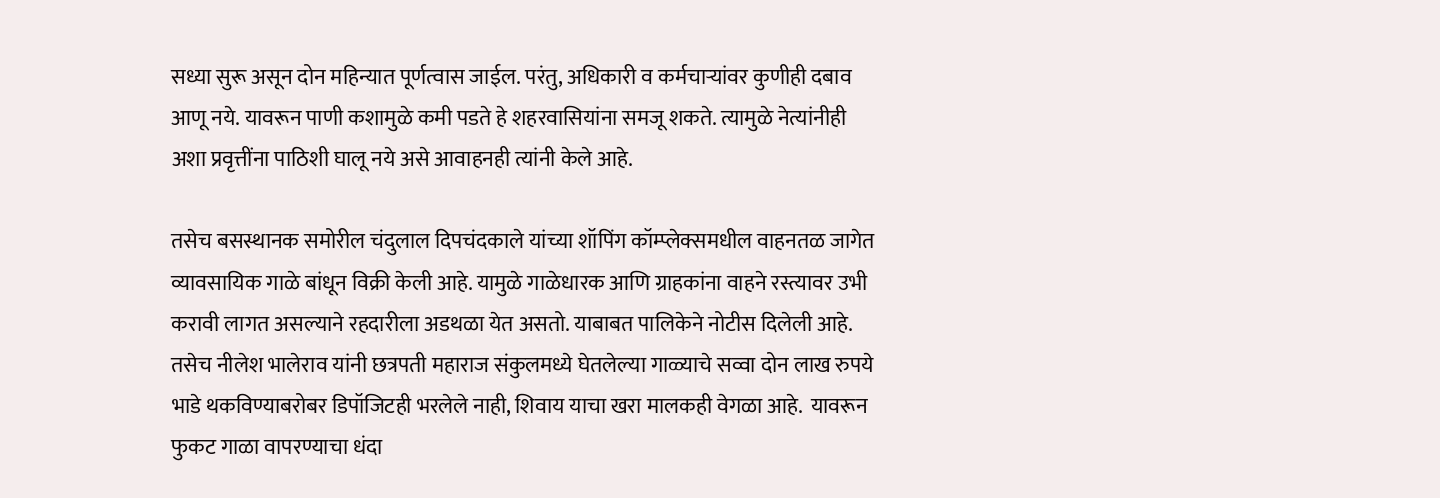सध्या सुरू असून दोन महिन्यात पूर्णत्वास जाईल. परंतु, अधिकारी व कर्मचाऱ्यांवर कुणीही दबाव आणू नये. यावरून पाणी कशामुळे कमी पडते हे शहरवासियांना समजू शकते. त्यामुळे नेत्यांनीही अशा प्रवृत्तींना पाठिशी घालू नये असे आवाहनही त्यांनी केले आहे.

तसेच बसस्थानक समोरील चंदुलाल दिपचंदकाले यांच्या शॉपिंग कॉम्प्लेक्समधील वाहनतळ जागेत व्यावसायिक गाळे बांधून विक्री केली आहे. यामुळे गाळेधारक आणि ग्राहकांना वाहने रस्त्यावर उभी करावी लागत असल्याने रहदारीला अडथळा येत असतो. याबाबत पालिकेने नोटीस दिलेली आहे. तसेच नीलेश भालेराव यांनी छत्रपती महाराज संकुलमध्ये घेतलेल्या गाळ्याचे सव्वा दोन लाख रुपये भाडे थकविण्याबरोबर डिपॉजिटही भरलेले नाही, शिवाय याचा खरा मालकही वेगळा आहे.  यावरून फुकट गाळा वापरण्याचा धंदा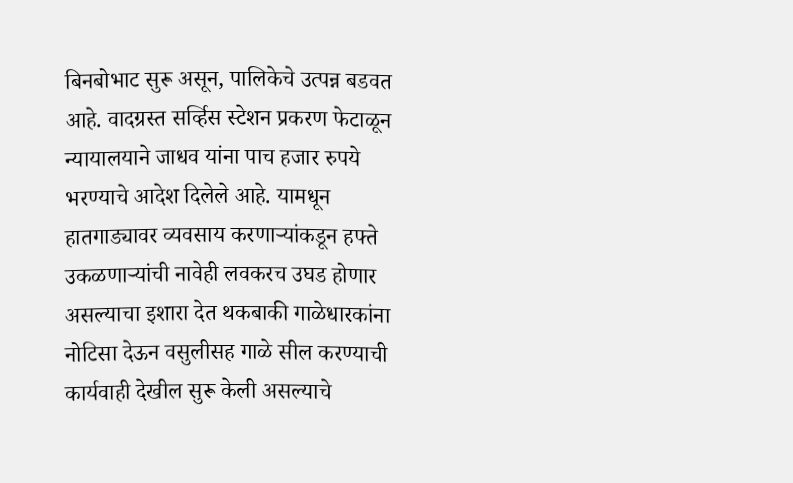बिनबोभाट सुरू असून, पालिकेचे उत्पन्न बडवत आहे. वादग्रस्त सर्व्हिस स्टेशन प्रकरण फेटाळून न्यायालयाने जाधव यांना पाच हजार रुपये भरण्याचे आदेश दिलेले आहे. यामधून हातगाड्यावर व्यवसाय करणाऱ्यांकडून हफ्ते उकळणाऱ्यांची नावेही लवकरच उघड होणार असल्याचा इशारा देत थकबाकी गाळेधारकांना नोटिसा देऊन वसुलीसह गाळे सील करण्याची कार्यवाही देखील सुरू केली असल्याचे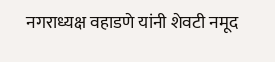नगराध्यक्ष वहाडणे यांनी शेवटी नमूद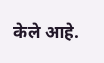केले आहे.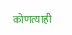कोणत्याही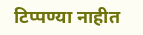टिप्पण्‍या नाहीत